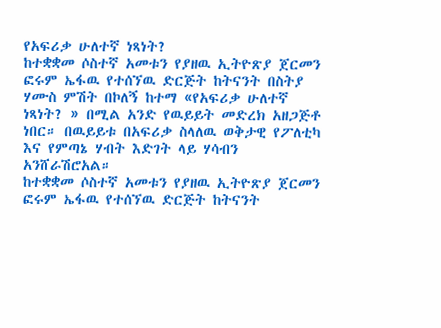የአፍሪቃ ሁለተኛ ነጻነት?
ከተቋቋመ ሶስተኛ አመቱን የያዘዉ ኢትዮጽያ ጀርመን ፎሩም ኤፋዉ የተሰኘዉ ድርጅት ከትናንት በስትያ ሃሙስ ምሽት በኮለኝ ከተማ «የአፍሪቃ ሁለተኛ ነጻነት? » በሚል አንድ የዉይይት መድረክ አዘጋጅቶ ነበር። በዉይይቱ በአፍሪቃ ስላለዉ ወቅታዊ የፖለቲካ እና የምጣኔ ሃብት እድገት ላይ ሃሳብን አንሸራሽሮአል።
ከተቋቋመ ሶስተኛ አመቱን የያዘዉ ኢትዮጽያ ጀርመን ፎሩም ኤፋዉ የተሰኘዉ ድርጅት ከትናንት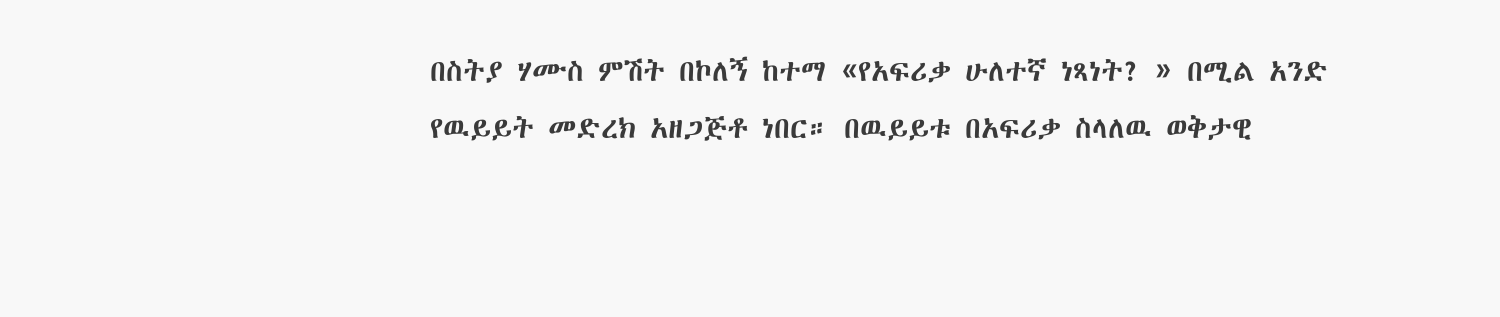በስትያ ሃሙስ ምሽት በኮለኝ ከተማ «የአፍሪቃ ሁለተኛ ነጻነት? » በሚል አንድ የዉይይት መድረክ አዘጋጅቶ ነበር። በዉይይቱ በአፍሪቃ ስላለዉ ወቅታዊ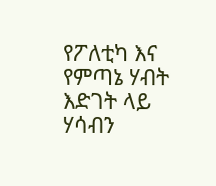የፖለቲካ እና የምጣኔ ሃብት እድገት ላይ ሃሳብን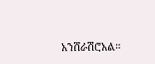አንሸራሽሮአል።